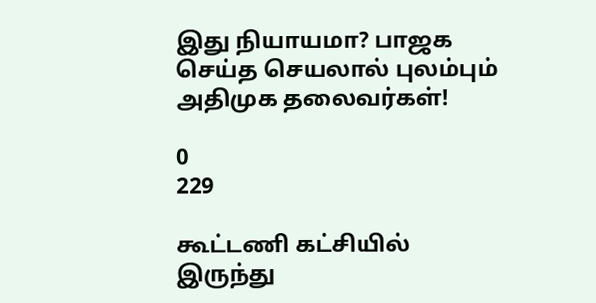இது நியாயமா? பாஜக செய்த செயலால் புலம்பும் அதிமுக தலைவர்கள்!

0
229

கூட்டணி கட்சியில் இருந்து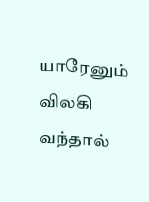யாரேனும் விலகி வந்தால்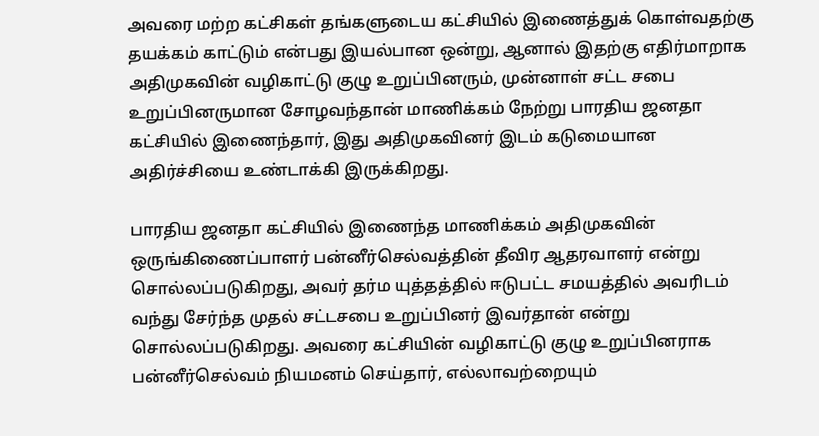அவரை மற்ற கட்சிகள் தங்களுடைய கட்சியில் இணைத்துக் கொள்வதற்கு தயக்கம் காட்டும் என்பது இயல்பான ஒன்று, ஆனால் இதற்கு எதிர்மாறாக அதிமுகவின் வழிகாட்டு குழு உறுப்பினரும், முன்னாள் சட்ட சபை உறுப்பினருமான சோழவந்தான் மாணிக்கம் நேற்று பாரதிய ஜனதா கட்சியில் இணைந்தார், இது அதிமுகவினர் இடம் கடுமையான அதிர்ச்சியை உண்டாக்கி இருக்கிறது.

பாரதிய ஜனதா கட்சியில் இணைந்த மாணிக்கம் அதிமுகவின் ஒருங்கிணைப்பாளர் பன்னீர்செல்வத்தின் தீவிர ஆதரவாளர் என்று சொல்லப்படுகிறது, அவர் தர்ம யுத்தத்தில் ஈடுபட்ட சமயத்தில் அவரிடம் வந்து சேர்ந்த முதல் சட்டசபை உறுப்பினர் இவர்தான் என்று சொல்லப்படுகிறது. அவரை கட்சியின் வழிகாட்டு குழு உறுப்பினராக பன்னீர்செல்வம் நியமனம் செய்தார், எல்லாவற்றையும்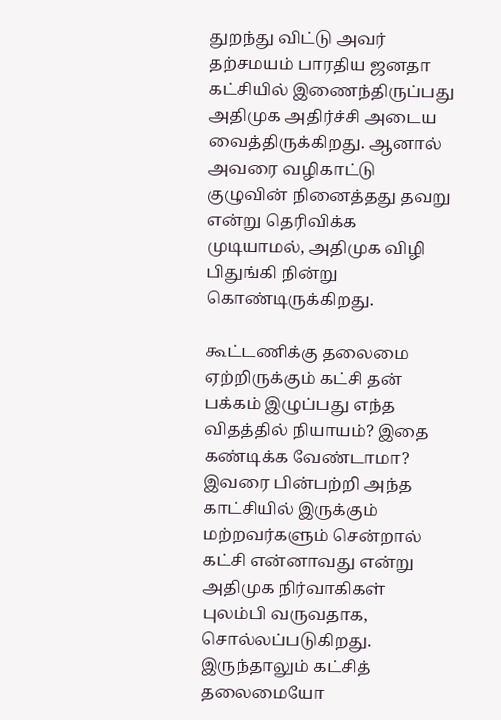துறந்து விட்டு அவர் தற்சமயம் பாரதிய ஜனதா கட்சியில் இணைந்திருப்பது அதிமுக அதிர்ச்சி அடைய வைத்திருக்கிறது. ஆனால் அவரை வழிகாட்டு குழுவின் நினைத்தது தவறு என்று தெரிவிக்க முடியாமல், அதிமுக விழி பிதுங்கி நின்று கொண்டிருக்கிறது.

கூட்டணிக்கு தலைமை ஏற்றிருக்கும் கட்சி தன் பக்கம் இழுப்பது எந்த விதத்தில் நியாயம்? இதை கண்டிக்க வேண்டாமா? இவரை பின்பற்றி அந்த காட்சியில் இருக்கும் மற்றவர்களும் சென்றால் கட்சி என்னாவது என்று அதிமுக நிர்வாகிகள் புலம்பி வருவதாக, சொல்லப்படுகிறது. இருந்தாலும் கட்சித் தலைமையோ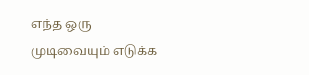எந்த ஒரு முடிவையும் எடுக்க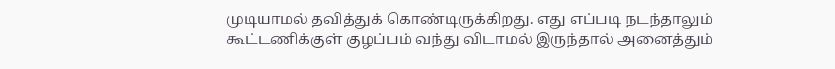முடியாமல் தவித்துக் கொண்டிருக்கிறது. எது எப்படி நடந்தாலும் கூட்டணிக்குள் குழப்பம் வந்து விடாமல் இருந்தால் அனைத்தும்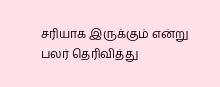சரியாக இருக்கும் என்று பலர் தெரிவித்து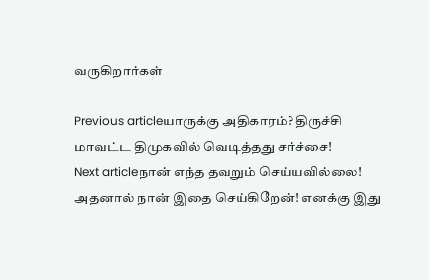வருகிறார்கள்

Previous articleயாருக்கு அதிகாரம்? திருச்சி மாவட்ட திமுகவில் வெடித்தது சர்ச்சை!
Next articleநான் எந்த தவறும் செய்யவில்லை! அதனால் நான் இதை செய்கிறேன்! எனக்கு இது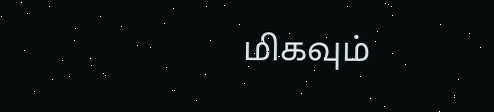மிகவும்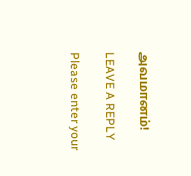அவமானம்!

LEAVE A REPLY

Please enter your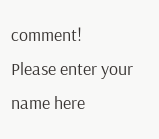comment!
Please enter your name here